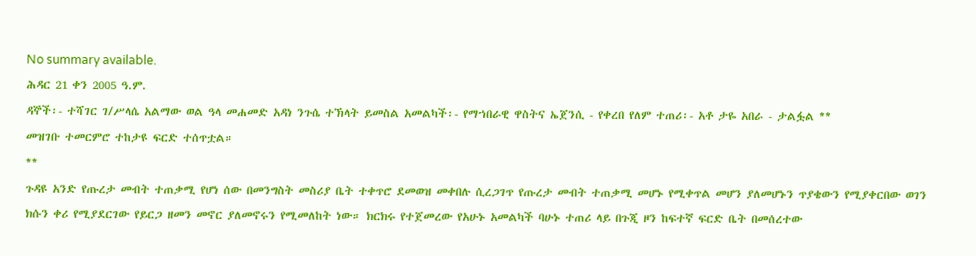No summary available.
ሕዳር 21 ቀን 2005 ዓ.ም.
ዳኞች፡- ተሻገር ገ/ሥላሴ አልማው ወል ዓላ መሐመድ አዳነ ንጉሴ ተኽላት ይመስል አመልካች፡- የማኀበራዊ ዋስትና ኤጀንሲ - የቀረበ የለም ተጠሪ፡- አቶ ታዬ አበራ - ታልፏል **
መዝገቡ ተመርምሮ ተከታዩ ፍርድ ተሰጥቷል።
**
ጉዳዩ አንድ የጡረታ መብት ተጠቃሚ የሆነ ሰው በመንግስት መስሪያ ቤት ተቀጥሮ ደመወዝ መቀበሉ ሲረጋገጥ የጡረታ መብት ተጠቃሚ መሆኑ የሚቀጥል መሆን ያለመሆኑን ጥያቄውን የሚያቀርበው ወገን ክሱን ቀሪ የሚያደርገው የይርጋ ዘመን መኖር ያለመኖሩን የሚመለከት ነው። ክርክሩ የተጀመረው የአሁኑ አመልካች ባሁኑ ተጠሪ ላይ በጉጂ ዞን ከፍተኛ ፍርድ ቤት በመሰረተው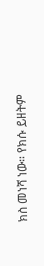ክስ መነሻ ነው። የክሱ ይዘትም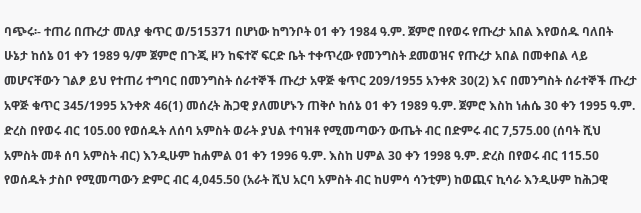ባጭሩ፡- ተጠሪ በጡረታ መለያ ቁጥር ወ/515371 በሆነው ከግንቦት 01 ቀን 1984 ዓ.ም. ጀምሮ በየወሩ የጡረታ አበል እየወሰዱ ባለበት ሁኔታ ከሰኔ 01 ቀን 1989 ዓ/ም ጀምሮ በጉጂ ዞን ከፍተኛ ፍርድ ቤት ተቀጥረው የመንግስት ደመወዝና የጡረታ አበል በመቀበል ላይ መሆናቸውን ገልፆ ይህ የተጠሪ ተግባር በመንግስት ሰራተኞች ጡረታ አዋጅ ቁጥር 209/1955 አንቀጽ 30(2) እና በመንግስት ሰራተኞች ጡረታ አዋጅ ቁጥር 345/1995 አንቀጽ 46(1) መሰረት ሕጋዊ ያለመሆኑን ጠቅሶ ከሰኔ 01 ቀን 1989 ዓ.ም. ጀምሮ እስከ ነሐሴ 30 ቀን 1995 ዓ.ም. ድረስ በየወሩ ብር 105.00 የወሰዱት ለሰባ አምስት ወራት ያህል ተባዝቶ የሚመጣውን ውጤት ብር በድምሩ ብር 7,575.00 (ሰባት ሺህ አምስት መቶ ሰባ አምስት ብር) እንዲሁም ከሐምል 01 ቀን 1996 ዓ.ም. እስከ ሀምል 30 ቀን 1998 ዓ.ም. ድረስ በየወሩ ብር 115.50 የወሰዱት ታስቦ የሚመጣውን ድምር ብር 4,045.50 (አራት ሺህ አርባ አምስት ብር ከሀምሳ ሳንቲም) ከወጪና ኪሳራ እንዲሁም ከሕጋዊ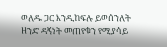ወለዱ ጋር እንዲከፍሉ ይወሰንለት ዘንድ ዳኝነት መጠየቁን የሚያሳይ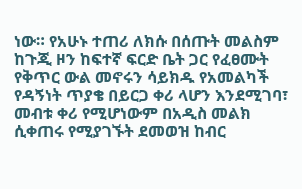ነው። የአሁኑ ተጠሪ ለክሱ በሰጡት መልስም ከጉጂ ዞን ከፍተኛ ፍርድ ቤት ጋር የፈፀሙት የቅጥር ውል መኖሩን ሳይክዱ የአመልካች የዳኝነት ጥያቄ በይርጋ ቀሪ ላሆን እንደሚገባ፣ መብቱ ቀሪ የሚሆነውም በአዲስ መልክ ሲቀጠሩ የሚያገኙት ደመወዝ ከብር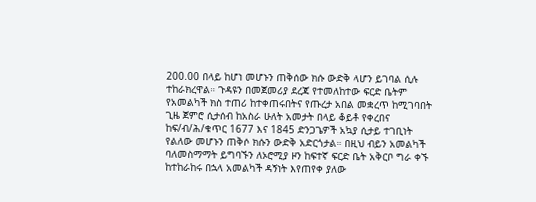200.00 በላይ ከሆነ መሆኑን ጠቅሰው ክሱ ውድቅ ላሆን ይገባል ሲሉ ተከራክረዋል። ጉዳዩን በመጀመሪያ ደረጃ የተመለከተው ፍርድ ቤትም የአመልካች ክስ ተጠሪ ከተቀጠሩበትና የጡረታ አበል መቋረጥ ከሚገባበት ጊዜ ጀምሮ ሲታሰብ ከአስራ ሁለት አመታት በላይ ቆይቶ የቀረበና ከፍ/ብ/ሕ/ቁጥር 1677 እና 1845 ድንጋጌዎች አኳያ ሲታይ ተገቢነት የልለው መሆኑን ጠቅሶ ክሱን ውድቅ አድርጎታል። በዚህ ብይን አመልካች ባለመስማማት ይግባኙን ለኦሮሚያ ዞን ከፍተኛ ፍርድ ቤት አቅርቦ ግራ ቀኙ ከተከራከሩ በኋላ አመልካች ዳኝነት እየጠየቀ ያለው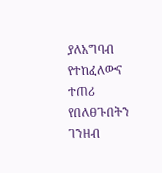ያለአግባብ የተከፈለውና ተጠሪ የበለፀጉበትን ገንዘብ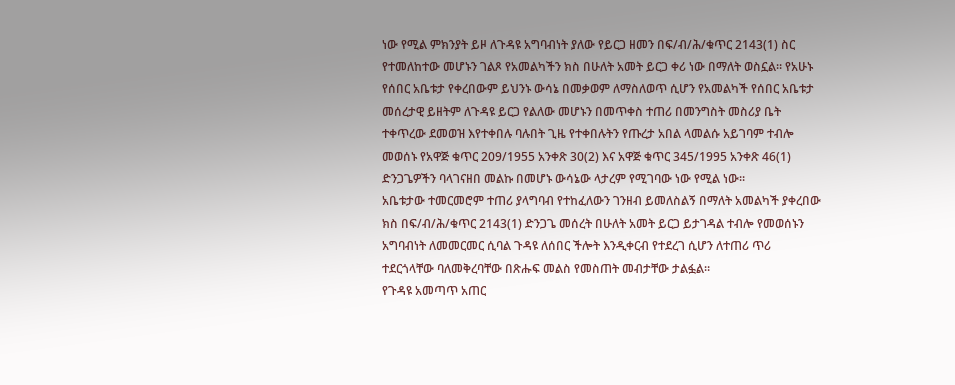ነው የሚል ምክንያት ይዞ ለጉዳዩ አግባብነት ያለው የይርጋ ዘመን በፍ/ብ/ሕ/ቁጥር 2143(1) ስር የተመለከተው መሆኑን ገልጾ የአመልካችን ክስ በሁለት አመት ይርጋ ቀሪ ነው በማለት ወስኗል። የአሁኑ የሰበር አቤቱታ የቀረበውም ይህንኑ ውሳኔ በመቃወም ለማስለወጥ ሲሆን የአመልካች የሰበር አቤቱታ መሰረታዊ ይዘትም ለጉዳዩ ይርጋ የልለው መሆኑን በመጥቀስ ተጠሪ በመንግስት መስሪያ ቤት ተቀጥረው ደመወዝ እየተቀበሉ ባሉበት ጊዜ የተቀበሉትን የጡረታ አበል ላመልሱ አይገባም ተብሎ መወሰኑ የአዋጅ ቁጥር 209/1955 አንቀጽ 30(2) እና አዋጅ ቁጥር 345/1995 አንቀጽ 46(1) ድንጋጌዎችን ባላገናዘበ መልኩ በመሆኑ ውሳኔው ላታረም የሚገባው ነው የሚል ነው።
አቤቱታው ተመርመሮም ተጠሪ ያላግባብ የተከፈለውን ገንዘብ ይመለስልኝ በማለት አመልካች ያቀረበው ክስ በፍ/ብ/ሕ/ቁጥር 2143(1) ድንጋጌ መሰረት በሁለት አመት ይርጋ ይታገዳል ተብሎ የመወሰኑን አግባብነት ለመመርመር ሲባል ጉዳዩ ለሰበር ችሎት እንዲቀርብ የተደረገ ሲሆን ለተጠሪ ጥሪ ተደርጎላቸው ባለመቅረባቸው በጽሑፍ መልስ የመስጠት መብታቸው ታልፏል።
የጉዳዩ አመጣጥ አጠር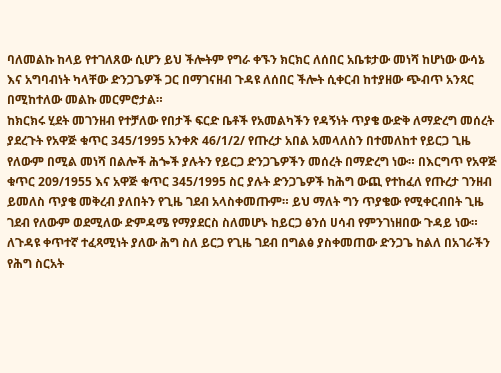ባለመልኩ ከላይ የተገለጸው ሲሆን ይህ ችሎትም የግራ ቀኙን ክርክር ለሰበር አቤቱታው መነሻ ከሆነው ውሳኔ እና አግባብነት ካላቸው ድንጋጌዎች ጋር በማገናዘብ ጉዳዩ ለሰበር ችሎት ሲቀርብ ከተያዘው ጭብጥ አንጻር በሚከተለው መልኩ መርምሮታል።
ከክርክሩ ሂደት መገንዘብ የተቻለው የበታች ፍርድ ቤቶች የአመልካችን የዳኝነት ጥያቄ ውድቅ ለማድረግ መሰረት ያደረጉት የአዋጅ ቁጥር 345/1995 አንቀጽ 46/1/2/ የጡረታ አበል አመላለስን በተመለከተ የይርጋ ጊዜ የለውም በሚል መነሻ በልሎች ሕጐች ያሉትን የይርጋ ድንጋጌዎችን መሰረት በማድረግ ነው። በእርግጥ የአዋጅ ቁጥር 209/1955 እና አዋጅ ቁጥር 345/1995 ስር ያሉት ድንጋጌዎች ከሕግ ውጪ የተከፈለ የጡረታ ገንዘብ ይመለስ ጥያቄ መቅረብ ያለበትን የጊዜ ገደብ አላስቀመጡም። ይህ ማለት ግን ጥያቄው የሚቀርብበት ጊዜ ገደብ የለውም ወደሚለው ድምዳሜ የማያደርስ ስለመሆኑ ከይርጋ ፅንሰ ሀሳብ የምንገነዘበው ጉዳይ ነው። ለጉዳዩ ቀጥተኛ ተፈጻሚነት ያለው ሕግ ስለ ይርጋ የጊዜ ገደብ በግልፅ ያስቀመጠው ድንጋጌ ከልለ በአገራችን የሕግ ስርአት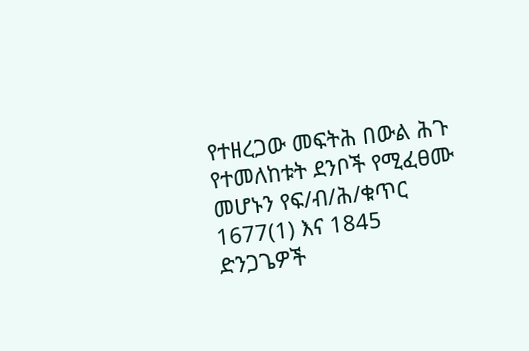የተዘረጋው መፍትሕ በውል ሕጉ የተመለከቱት ደንቦች የሚፈፀሙ መሆኑን የፍ/ብ/ሕ/ቁጥር 1677(1) እና 1845 ድንጋጌዎች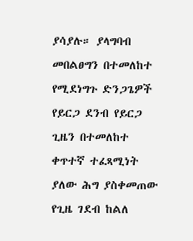ያሳያሉ። ያላግባብ መበልፀግን በተመለከተ የሚደነግጉ ድንጋጌዎች የይርጋ ደንብ የይርጋ ጊዜን በተመለከተ ቀጥተኛ ተፈጻሚነት ያለው ሕግ ያስቀመጠው የጊዜ ገደብ ከልለ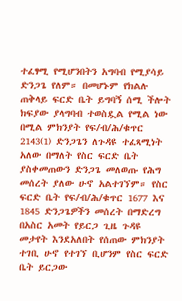ተፈፃሚ የሚሆንበትን አግባብ የሚያሳይ ድንጋጌ የለም። በመሆኑም የክልሉ ጠቅላይ ፍርድ ቤት ይግባኝ ሰሚ ችሎት ክፍያው ያላግባብ ተወስዷል የሚል ነው በሚል ምክንያት የፍ/ብ/ሕ/ቁጥር 2143(1) ድንጋጌን ለጉዳዩ ተፈጻሚነት አለው በማለት የስር ፍርድ ቤት ያስቀመጠውን ድንጋጌ መለወጡ የሕግ መሰረት ያለው ሁኖ አልተገኘም። የስር ፍርድ ቤት የፍ/ብ/ሕ/ቁጥር 1677 እና 1845 ድንጋጌዎችን መሰረት በማድረግ በአስር አመት የይርጋ ጊዜ ጉዳዩ መታየት እንደአለበት የሰጠው ምክንያት ተገቢ ሁኖ የተገኘ ቢሆንም የስር ፍርድ ቤት ይርጋው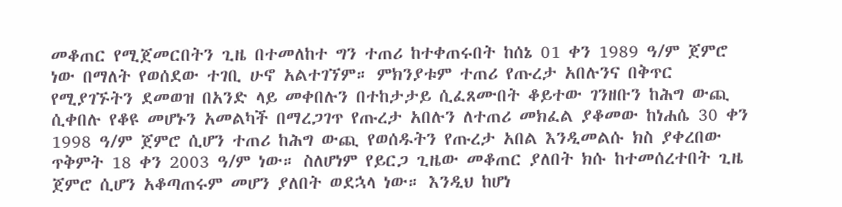መቆጠር የሚጀመርበትን ጊዜ በተመለከተ ግን ተጠሪ ከተቀጠሩበት ከሰኔ 01 ቀን 1989 ዓ/ም ጀምሮ ነው በማለት የወሰደው ተገቢ ሁኖ አልተገኘም። ምክንያቱም ተጠሪ የጡረታ አበሉንና በቅጥር የሚያገኙትን ደመወዝ በአንድ ላይ መቀበሉን በተከታታይ ሲፈጸሙበት ቆይተው ገንዘቡን ከሕግ ውጪ ሲቀበሉ የቆዩ መሆኑን አመልካች በማረጋገጥ የጡረታ አበሉን ለተጠሪ መክፈል ያቆመው ከነሐሴ 30 ቀን 1998 ዓ/ም ጀምሮ ሲሆን ተጠሪ ከሕግ ውጪ የወሰዱትን የጡረታ አበል እንዲመልሱ ክስ ያቀረበው ጥቅምት 18 ቀን 2003 ዓ/ም ነው። ስለሆነም የይርጋ ጊዜው መቆጠር ያለበት ክሱ ከተመሰረተበት ጊዜ ጀምሮ ሲሆን አቆጣጠሩም መሆን ያለበት ወደኋላ ነው። እንዲህ ከሆነ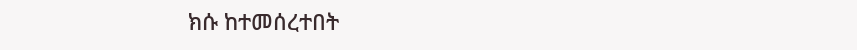ክሱ ከተመሰረተበት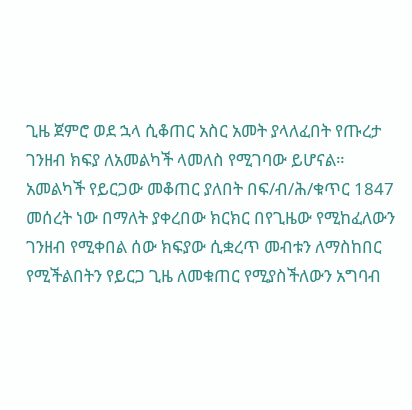ጊዜ ጀምሮ ወደ ኋላ ሲቆጠር አስር አመት ያላለፈበት የጡረታ ገንዘብ ክፍያ ለአመልካች ላመለስ የሚገባው ይሆናል። አመልካች የይርጋው መቆጠር ያለበት በፍ/ብ/ሕ/ቁጥር 1847 መሰረት ነው በማለት ያቀረበው ክርክር በየጊዜው የሚከፈለውን ገንዘብ የሚቀበል ሰው ክፍያው ሲቋረጥ መብቱን ለማስከበር የሚችልበትን የይርጋ ጊዜ ለመቁጠር የሚያስችለውን አግባብ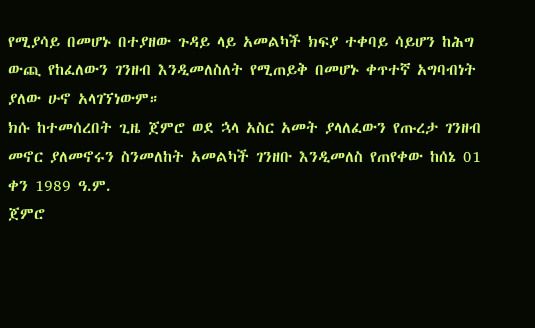የሚያሳይ በመሆኑ በተያዘው ጉዳይ ላይ አመልካች ክፍያ ተቀባይ ሳይሆን ከሕግ ውጪ የከፈለውን ገንዘብ እንዲመለስለት የሚጠይቅ በመሆኑ ቀጥተኛ አግባብነት ያለው ሁኖ አላገኘነውም።
ክሱ ከተመሰረበት ጊዜ ጀምሮ ወደ ኋላ አስር አመት ያላለፈውን የጡረታ ገንዘብ መኖር ያለመኖሩን ስንመለከት አመልካች ገንዘቡ እንዲመለስ የጠየቀው ከሰኔ 01 ቀን 1989 ዓ.ም.
ጀምሮ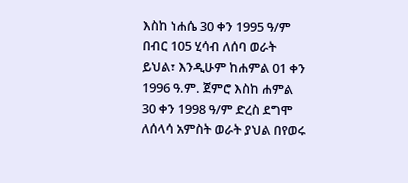እስከ ነሐሴ 30 ቀን 1995 ዓ/ም በብር 105 ሂሳብ ለሰባ ወራት ይህል፣ እንዲሁም ከሐምል 01 ቀን 1996 ዓ.ም. ጀምሮ እስከ ሐምል 30 ቀን 1998 ዓ/ም ድረስ ደግሞ ለሰላሳ አምስት ወራት ያህል በየወሩ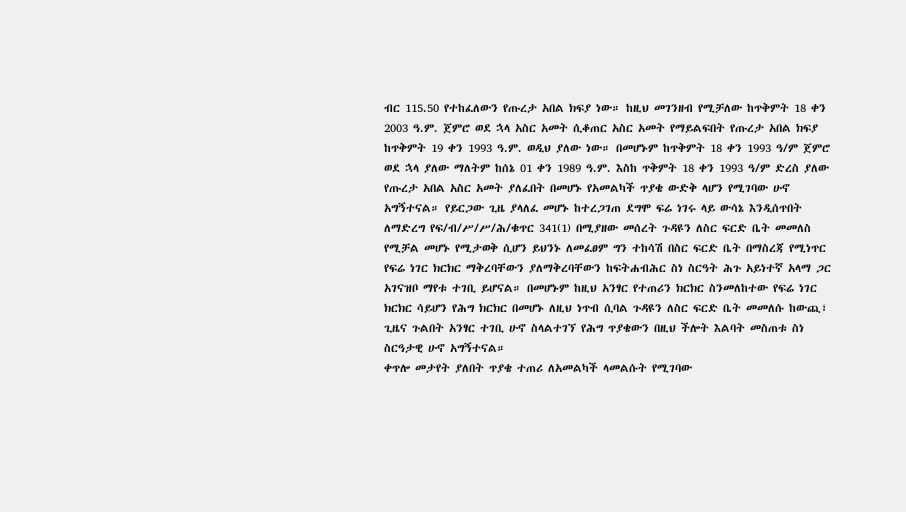ብር 115.50 የተከፈለውን የጡረታ አበል ክፍያ ነው። ከዚህ መገንዘብ የሚቻለው ከጥቅምት 18 ቀን 2003 ዓ.ም. ጀምሮ ወደ ኋላ አስር አመት ሲቆጠር አስር አመት የማይልፍበት የጡረታ አበል ክፍያ ከጥቅምት 19 ቀን 1993 ዓ.ም. ወዲህ ያለው ነው። በመሆኑም ከጥቅምት 18 ቀን 1993 ዓ/ም ጀምሮ ወደ ኋላ ያለው ማለትም ከሰኔ 01 ቀን 1989 ዓ.ም. እስከ ጥቅምት 18 ቀን 1993 ዓ/ም ድረስ ያለው የጡረታ አበል አስር አመት ያለፈበት በመሆኑ የአመልካች ጥያቄ ውድቅ ላሆን የሚገባው ሁኖ አግኝተናል። የይርጋው ጊዜ ያላለፈ መሆኑ ከተረጋገጠ ደግሞ ፍሬ ነገሩ ላይ ውሳኔ እንዲሰጥበት ለማድረግ የፍ/ብ/ሥ/ሥ/ሕ/ቁጥር 341(1) በሚያዘው መሰረት ጉዳዩን ለስር ፍርድ ቤት መመለስ የሚቻል መሆኑ የሚታወቅ ሲሆን ይህንኑ ለመፈፀም ግን ተከሳሽ በስር ፍርድ ቤት በማስረጃ የሚነጥር የፍሬ ነገር ክርክር ማቅረባቸውን ያለማቅረባቸውን ከፍትሐብሕር ስነ ስርዓት ሕጉ አይነተኛ አላማ ጋር አገናዝቦ ማየቱ ተገቢ ይሆናል። በመሆኑም ከዚህ አንፃር የተጠሪን ክርክር ስንመለከተው የፍሬ ነገር ክርክር ሳይሆን የሕግ ክርክር በመሆኑ ለዚህ ነጥብ ሲባል ጉዳዩን ለስር ፍርድ ቤት መመለሱ ከውጪ፣ ጊዜና ጉልበት አንፃር ተገቢ ሁኖ ስላልተገኘ የሕግ ጥያቄውን በዚህ ችሎት እልባት መስጠቱ ስነ ስርዓታዊ ሁኖ አግኝተናል።
ቀጥሎ መታየት ያለበት ጥያቄ ተጠሪ ለአመልካች ላመልሱት የሚገባው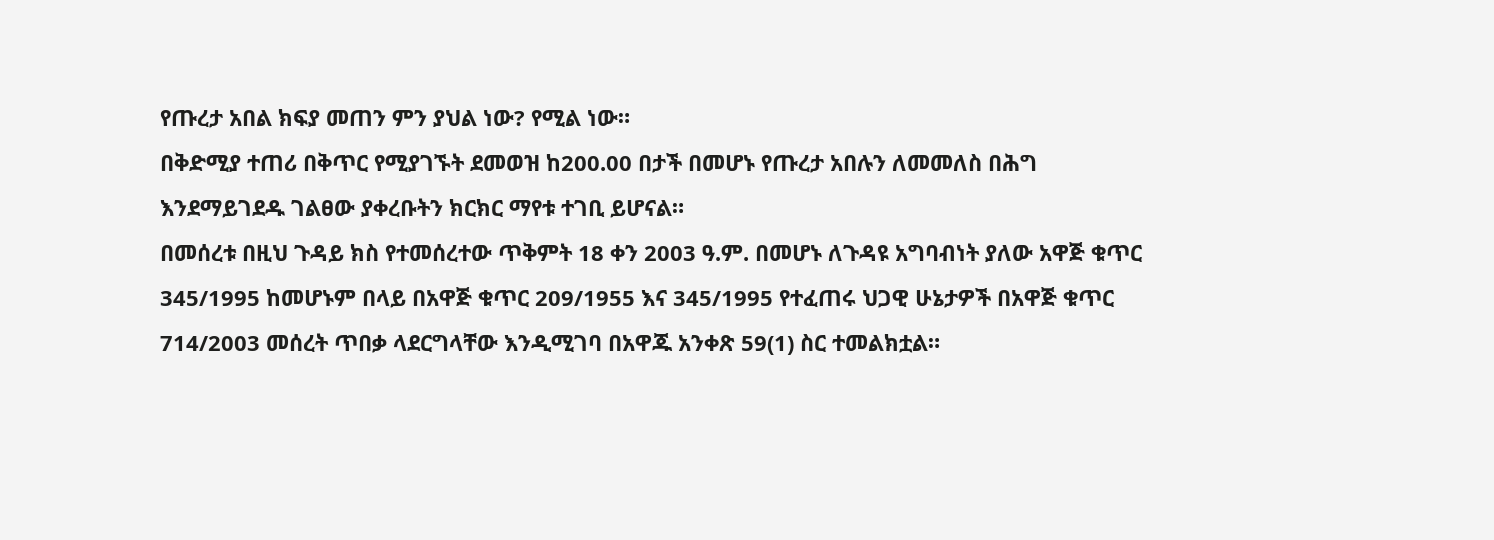የጡረታ አበል ክፍያ መጠን ምን ያህል ነው? የሚል ነው።
በቅድሚያ ተጠሪ በቅጥር የሚያገኙት ደመወዝ ከ200.00 በታች በመሆኑ የጡረታ አበሉን ለመመለስ በሕግ እንደማይገደዱ ገልፀው ያቀረቡትን ክርክር ማየቱ ተገቢ ይሆናል።
በመሰረቱ በዚህ ጉዳይ ክስ የተመሰረተው ጥቅምት 18 ቀን 2003 ዓ.ም. በመሆኑ ለጉዳዩ አግባብነት ያለው አዋጅ ቁጥር 345/1995 ከመሆኑም በላይ በአዋጅ ቁጥር 209/1955 እና 345/1995 የተፈጠሩ ህጋዊ ሁኔታዎች በአዋጅ ቁጥር 714/2003 መሰረት ጥበቃ ላደርግላቸው እንዲሚገባ በአዋጁ አንቀጽ 59(1) ስር ተመልክቷል።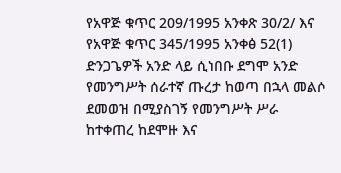የአዋጅ ቁጥር 209/1995 አንቀጽ 30/2/ እና የአዋጅ ቁጥር 345/1995 አንቀፅ 52(1) ድንጋጌዎች አንድ ላይ ሲነበቡ ደግሞ አንድ የመንግሥት ሰራተኛ ጡረታ ከወጣ በኋላ መልሶ ደመወዝ በሚያስገኝ የመንግሥት ሥራ ከተቀጠረ ከደሞዙ እና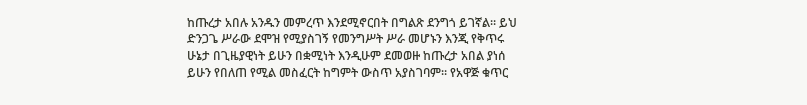ከጡረታ አበሉ አንዱን መምረጥ እንደሚኖርበት በግልጽ ደንግጎ ይገኛል። ይህ ድንጋጌ ሥራው ደሞዝ የሚያስገኝ የመንግሥት ሥራ መሆኑን እንጂ የቅጥሩ ሁኔታ በጊዜያዊነት ይሁን በቋሚነት እንዲሁም ደመወዙ ከጡረታ አበል ያነሰ ይሁን የበለጠ የሚል መስፈርት ከግምት ውስጥ አያስገባም። የአዋጅ ቁጥር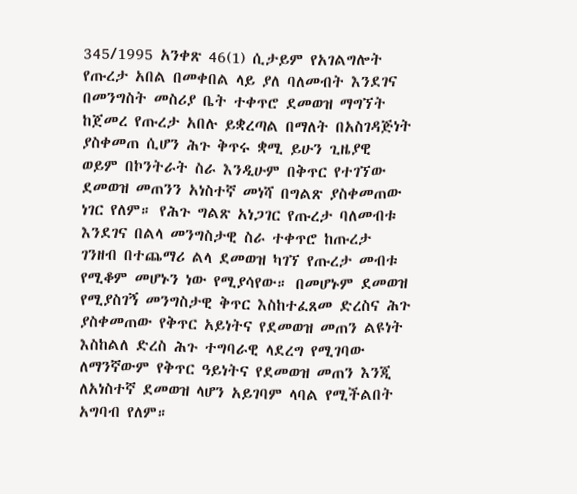345/1995 አንቀጽ 46(1) ሲታይም የአገልግሎት የጡረታ አበል በመቀበል ላይ ያለ ባለመብት እንደገና በመንግስት መስሪያ ቤት ተቀጥሮ ደመወዝ ማግኘት ከጀመረ የጡረታ አበሉ ይቋረጣል በማለት በአስገዳጅነት ያስቀመጠ ሲሆን ሕጉ ቅጥሩ ቋሚ ይሁን ጊዜያዊ ወይም በኮንትራት ስራ እንዲሁም በቅጥር የተገኘው ደመወዝ መጠንን አነስተኛ መነሻ በግልጽ ያስቀመጠው ነገር የለም። የሕጉ ግልጽ አነጋገር የጡረታ ባለመብቱ እንደገና በልላ መንግስታዊ ስራ ተቀጥሮ ከጡረታ ገንዘብ በተጨማሪ ልላ ደመወዝ ካገኘ የጡረታ መብቱ የሚቆም መሆኑን ነው የሚያሳየው። በመሆኑም ደመወዝ የሚያስገኝ መንግስታዊ ቅጥር እስከተፈጸመ ድረስና ሕጉ ያስቀመጠው የቅጥር አይነትና የደመወዝ መጠን ልዩነት እስከልለ ድረስ ሕጉ ተግባራዊ ላደረግ የሚገባው ለማንኛውም የቅጥር ዓይነትና የደመወዝ መጠን እንጂ ለአነስተኛ ደመወዝ ላሆን አይገባም ላባል የሚችልበት አግባብ የለም።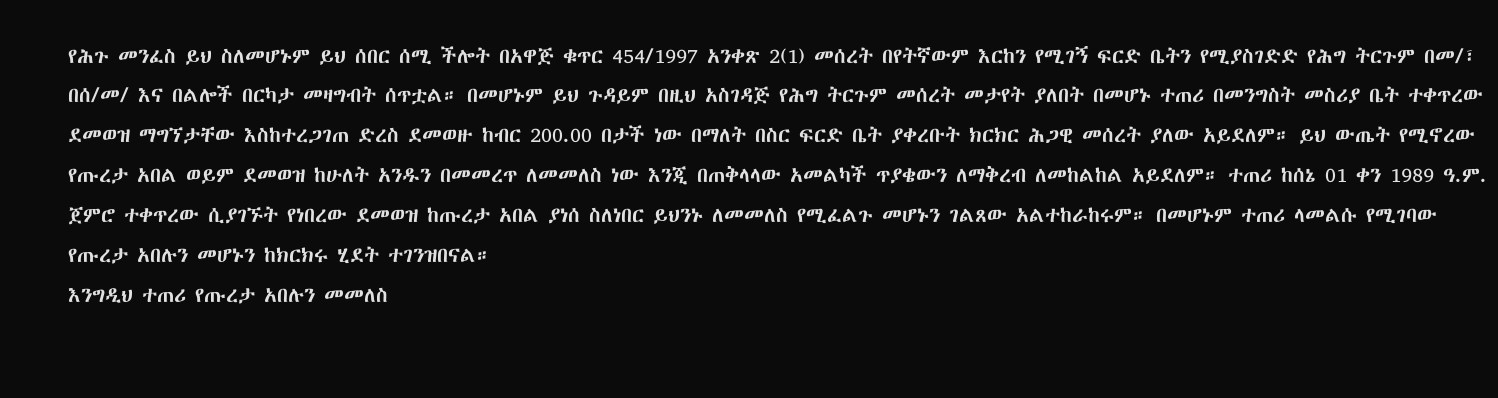የሕጉ መንፈስ ይህ ስለመሆኑም ይህ ሰበር ሰሚ ችሎት በአዋጅ ቁጥር 454/1997 አንቀጽ 2(1) መሰረት በየትኛውም እርከን የሚገኝ ፍርድ ቤትን የሚያስገድድ የሕግ ትርጉም በመ/፣ በሰ/መ/ እና በልሎች በርካታ መዛግብት ሰጥቷል። በመሆኑም ይህ ጉዳይም በዚህ አስገዳጅ የሕግ ትርጉም መሰረት መታየት ያለበት በመሆኑ ተጠሪ በመንግስት መስሪያ ቤት ተቀጥረው ደመወዝ ማግኘታቸው እስከተረጋገጠ ድረስ ደመወዙ ከብር 200.00 በታች ነው በማለት በስር ፍርድ ቤት ያቀረቡት ክርክር ሕጋዊ መሰረት ያለው አይደለም። ይህ ውጤት የሚኖረው የጡረታ አበል ወይም ደመወዝ ከሁለት አንዱን በመመረጥ ለመመለስ ነው እንጂ በጠቅላላው አመልካች ጥያቄውን ለማቅረብ ለመከልከል አይደለም። ተጠሪ ከሰኔ 01 ቀን 1989 ዓ.ም. ጀምሮ ተቀጥረው ሲያገኙት የነበረው ደመወዝ ከጡረታ አበል ያነሰ ስለነበር ይህንኑ ለመመለስ የሚፈልጉ መሆኑን ገልጸው አልተከራከሩም። በመሆኑም ተጠሪ ላመልሱ የሚገባው የጡረታ አበሉን መሆኑን ከክርክሩ ሂደት ተገንዝበናል።
እንግዲህ ተጠሪ የጡረታ አበሉን መመለስ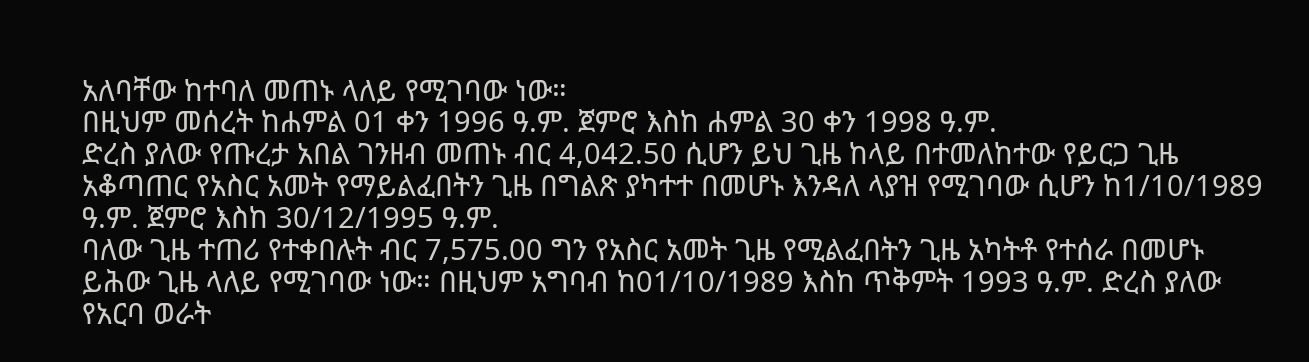አለባቸው ከተባለ መጠኑ ላለይ የሚገባው ነው።
በዚህም መሰረት ከሐምል 01 ቀን 1996 ዓ.ም. ጀምሮ እስከ ሐምል 30 ቀን 1998 ዓ.ም.
ድረስ ያለው የጡረታ አበል ገንዘብ መጠኑ ብር 4,042.50 ሲሆን ይህ ጊዜ ከላይ በተመለከተው የይርጋ ጊዜ አቆጣጠር የአስር አመት የማይልፈበትን ጊዜ በግልጽ ያካተተ በመሆኑ እንዳለ ላያዝ የሚገባው ሲሆን ከ1/10/1989 ዓ.ም. ጀምሮ እስከ 30/12/1995 ዓ.ም.
ባለው ጊዜ ተጠሪ የተቀበሉት ብር 7,575.00 ግን የአስር አመት ጊዜ የሚልፈበትን ጊዜ አካትቶ የተሰራ በመሆኑ ይሕው ጊዜ ላለይ የሚገባው ነው። በዚህም አግባብ ከ01/10/1989 እስከ ጥቅምት 1993 ዓ.ም. ድረስ ያለው የአርባ ወራት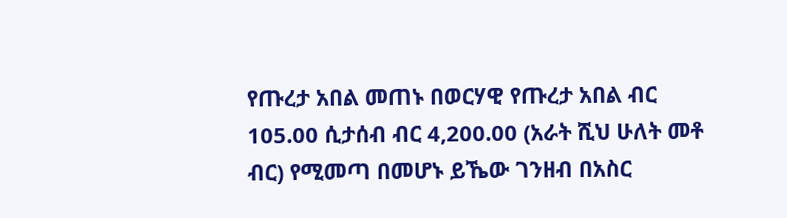የጡረታ አበል መጠኑ በወርሃዊ የጡረታ አበል ብር 105.00 ሲታሰብ ብር 4,200.00 (አራት ሺህ ሁለት መቶ ብር) የሚመጣ በመሆኑ ይኼው ገንዘብ በአስር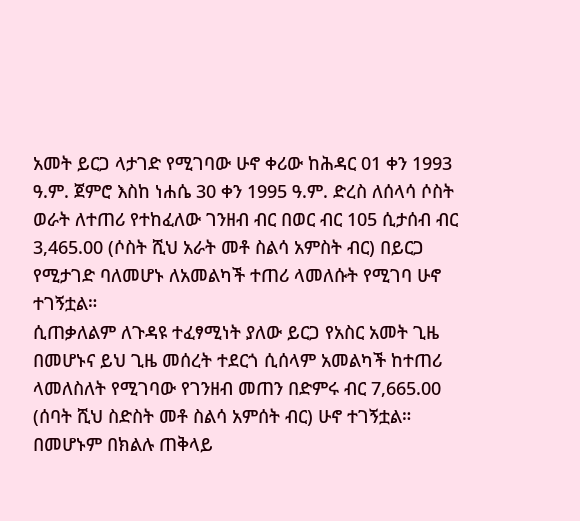አመት ይርጋ ላታገድ የሚገባው ሁኖ ቀሪው ከሕዳር 01 ቀን 1993 ዓ.ም. ጀምሮ እስከ ነሐሴ 30 ቀን 1995 ዓ.ም. ድረስ ለሰላሳ ሶስት ወራት ለተጠሪ የተከፈለው ገንዘብ ብር በወር ብር 105 ሲታሰብ ብር 3,465.00 (ሶስት ሺህ አራት መቶ ስልሳ አምስት ብር) በይርጋ የሚታገድ ባለመሆኑ ለአመልካች ተጠሪ ላመለሱት የሚገባ ሁኖ ተገኝቷል።
ሲጠቃለልም ለጉዳዩ ተፈፃሚነት ያለው ይርጋ የአስር አመት ጊዜ በመሆኑና ይህ ጊዜ መሰረት ተደርጎ ሲሰላም አመልካች ከተጠሪ ላመለስለት የሚገባው የገንዘብ መጠን በድምሩ ብር 7,665.00 (ሰባት ሺህ ስድስት መቶ ስልሳ አምሰት ብር) ሁኖ ተገኝቷል። በመሆኑም በክልሉ ጠቅላይ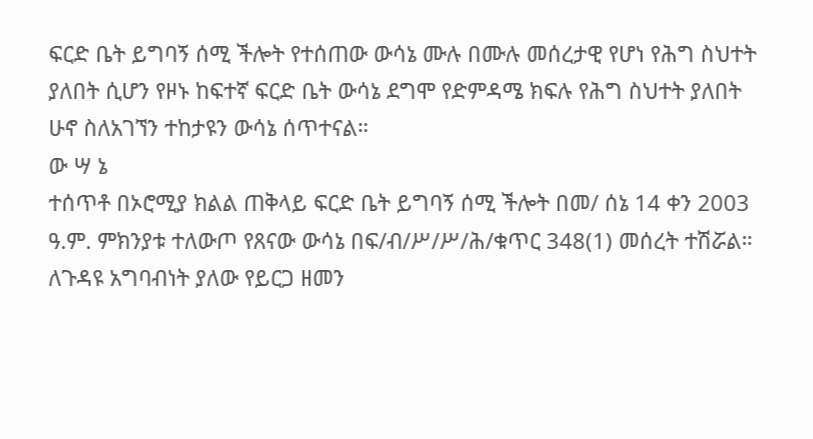ፍርድ ቤት ይግባኝ ሰሚ ችሎት የተሰጠው ውሳኔ ሙሉ በሙሉ መሰረታዊ የሆነ የሕግ ስህተት ያለበት ሲሆን የዞኑ ከፍተኛ ፍርድ ቤት ውሳኔ ደግሞ የድምዳሜ ክፍሉ የሕግ ስህተት ያለበት ሁኖ ስለአገኘን ተከታዩን ውሳኔ ሰጥተናል።
ው ሣ ኔ
ተሰጥቶ በኦሮሚያ ክልል ጠቅላይ ፍርድ ቤት ይግባኝ ሰሚ ችሎት በመ/ ሰኔ 14 ቀን 2003 ዓ.ም. ምክንያቱ ተለውጦ የጸናው ውሳኔ በፍ/ብ/ሥ/ሥ/ሕ/ቁጥር 348(1) መሰረት ተሽሯል።
ለጉዳዩ አግባብነት ያለው የይርጋ ዘመን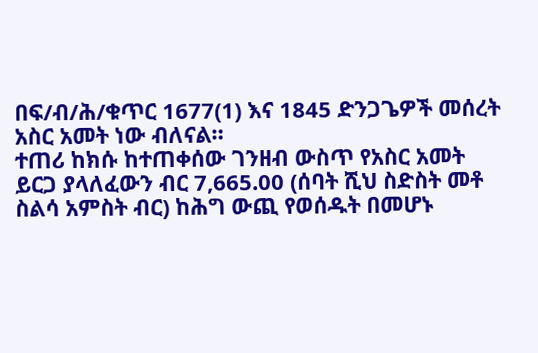በፍ/ብ/ሕ/ቁጥር 1677(1) እና 1845 ድንጋጌዎች መሰረት አስር አመት ነው ብለናል።
ተጠሪ ከክሱ ከተጠቀሰው ገንዘብ ውስጥ የአስር አመት ይርጋ ያላለፈውን ብር 7,665.00 (ሰባት ሺህ ስድስት መቶ ስልሳ አምስት ብር) ከሕግ ውጪ የወሰዱት በመሆኑ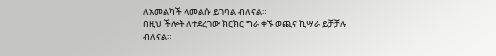ለአመልካች ላመልሱ ይገባል ብለናል።
በዚህ ችሎት ለተደረገው ክርክር ግራ ቀኙ ወጪና ኪሣራ ይቻቻሉ ብለናል።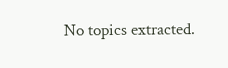No topics extracted.